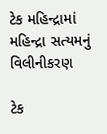ટેક મહિન્દ્રામાં મહિન્દ્રા સત્યમનું વિલીનીકરણ

ટેક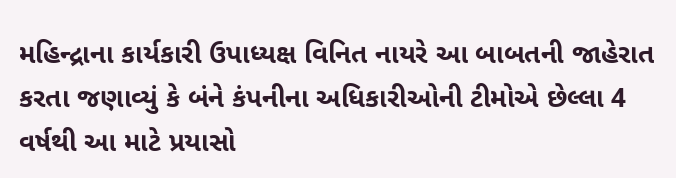મહિન્દ્રાના કાર્યકારી ઉપાધ્યક્ષ વિનિત નાયરે આ બાબતની જાહેરાત કરતા જણાવ્યું કે બંને કંપનીના અધિકારીઓની ટીમોએ છેલ્લા 4 વર્ષથી આ માટે પ્રયાસો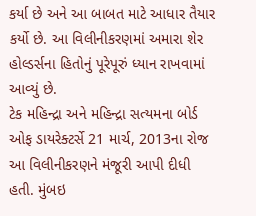કર્યા છે અને આ બાબત માટે આધાર તૈયાર કર્યો છે. આ વિલીનીકરણમાં અમારા શેર હોલ્ડર્સના હિતોનું પૂરેપૂરું ધ્યાન રાખવામાં આવ્યું છે.
ટેક મહિન્દ્રા અને મહિન્દ્રા સત્યમના બોર્ડ ઓફ ડાયરેક્ટર્સે 21 માર્ચ, 2013ના રોજ આ વિલીનીકરણને મંજૂરી આપી દીધી હતી. મુંબઇ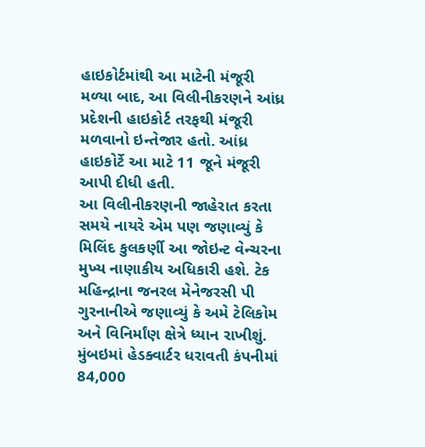હાઇકોર્ટમાંથી આ માટેની મંજૂરી મળ્યા બાદ, આ વિલીનીકરણને આંધ્ર પ્રદેશની હાઇકોર્ટ તરફથી મંજૂરી મળવાનો ઇન્તેજાર હતો. આંધ્ર હાઇકોર્ટે આ માટે 11 જૂને મંજૂરી આપી દીધી હતી.
આ વિલીનીકરણની જાહેરાત કરતા સમયે નાયરે એમ પણ જણાવ્યું કે મિલિંદ કુલકર્ણી આ જોઇન્ટ વેન્ચરના મુખ્ય નાણાકીય અધિકારી હશે. ટેક મહિન્દ્રાના જનરલ મેનેજરસી પી ગુરનાનીએ જણાવ્યું કે અમે ટેલિકોમ અને વિનિર્માંણ ક્ષેત્રે ધ્યાન રાખીશું. મુંબઇમાં હેડક્વાર્ટર ધરાવતી કંપનીમાં 84,000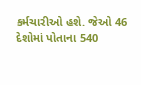કર્મચારીઓ હશે. જેઓ 46 દેશોમાં પોતાના 540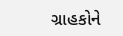ગ્રાહકોને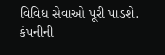વિવિધ સેવાઓ પૂરી પાડશે. કંપનીની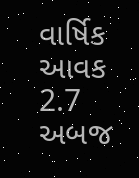વાર્ષિક આવક 2.7 અબજ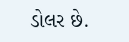ડોલર છે.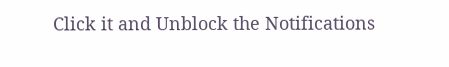Click it and Unblock the Notifications